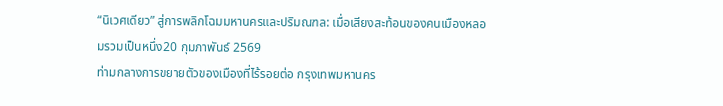“นิเวศเดียว” สู่การพลิกโฉมมหานครและปริมณฑล: เมื่อเสียงสะท้อนของคนเมืองหลอมรวมเป็นหนึ่ง20 กุมภาพันธ์ 2569
ท่ามกลางการขยายตัวของเมืองที่ไร้รอยต่อ กรุงเทพมหานคร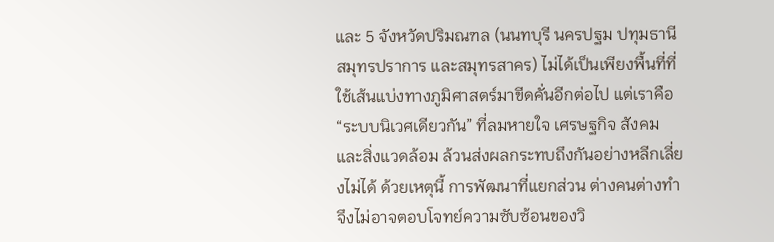และ 5 จังหวัดปริมณฑล (นนทบุรี นครปฐม ปทุมธานี สมุทรปราการ และสมุทรสาคร) ไม่ได้เป็นเพียงพื้นที่ที่ใช้เส้นแบ่งทางภูมิศาสตร์มาขีดคั่นอีกต่อไป แต่เราคือ “ระบบนิเวศเดียวกัน” ที่ลมหายใจ เศรษฐกิจ สังคม และสิ่งแวดล้อม ล้วนส่งผลกระทบถึงกันอย่างหลีกเลี่ยงไม่ได้ ด้วยเหตุนี้ การพัฒนาที่แยกส่วน ต่างคนต่างทำ จึงไม่อาจตอบโจทย์ความซับซ้อนของวิ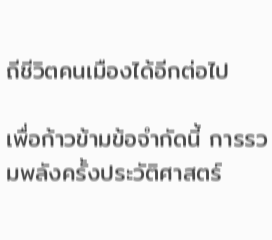ถีชีวิตคนเมืองได้อีกต่อไป

เพื่อก้าวข้ามข้อจำกัดนี้ การรวมพลังครั้งประวัติศาสตร์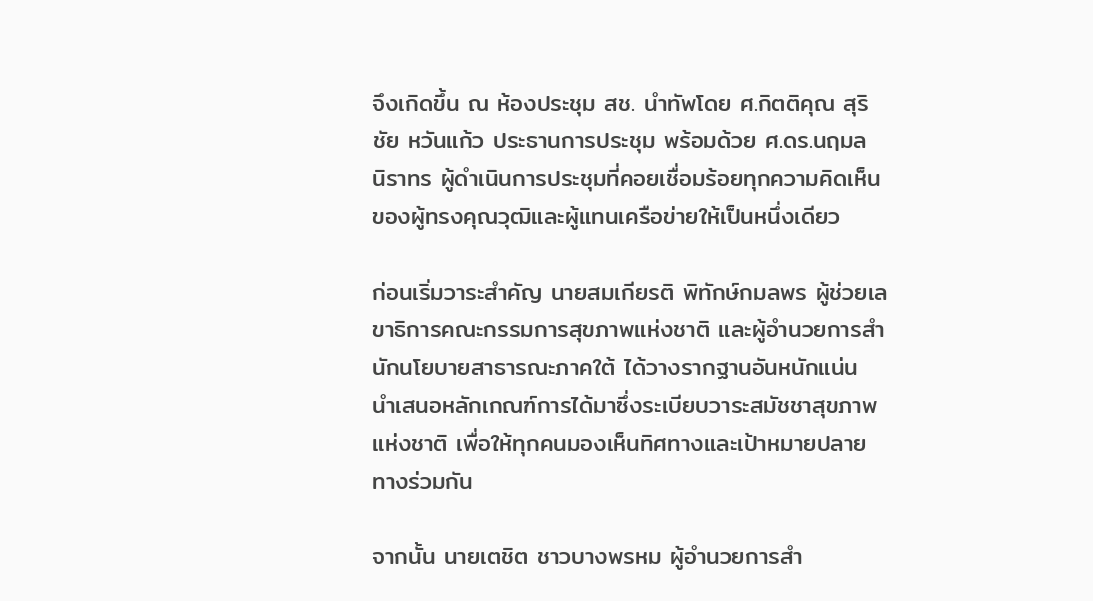จึงเกิดขึ้น ณ ห้องประชุม สช. นำทัพโดย ศ.กิตติคุณ สุริชัย หวันแก้ว ประธานการประชุม พร้อมด้วย ศ.ดร.นฤมล นิราทร ผู้ดำเนินการประชุมที่คอยเชื่อมร้อยทุกความคิดเห็นของผู้ทรงคุณวุฒิและผู้แทนเครือข่ายให้เป็นหนึ่งเดียว

ก่อนเริ่มวาระสำคัญ นายสมเกียรติ พิทักษ์กมลพร ผู้ช่วยเลขาธิการคณะกรรมการสุขภาพแห่งชาติ และผู้อำนวยการสำนักนโยบายสาธารณะภาคใต้ ได้วางรากฐานอันหนักแน่น นำเสนอหลักเกณฑ์การได้มาซึ่งระเบียบวาระสมัชชาสุขภาพแห่งชาติ เพื่อให้ทุกคนมองเห็นทิศทางและเป้าหมายปลายทางร่วมกัน

จากนั้น นายเตชิต ชาวบางพรหม ผู้อำนวยการสำ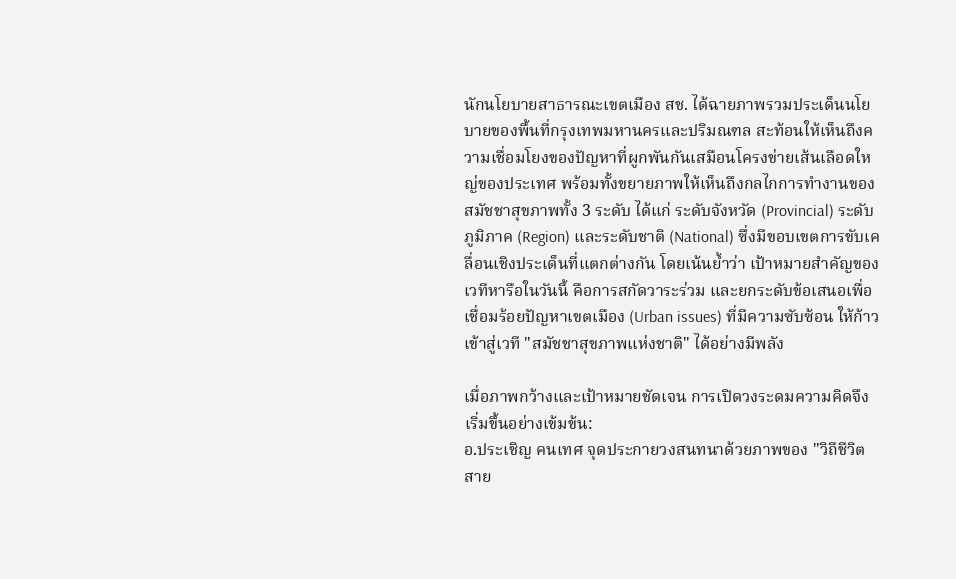นักนโยบายสาธารณะเขตเมือง สช. ได้ฉายภาพรวมประเด็นนโยบายของพื้นที่กรุงเทพมหานครและปริมณฑล สะท้อนให้เห็นถึงความเชื่อมโยงของปัญหาที่ผูกพันกันเสมือนโครงข่ายเส้นเลือดใหญ่ของประเทศ พร้อมทั้งขยายภาพให้เห็นถึงกลไกการทำงานของสมัชชาสุขภาพทั้ง 3 ระดับ ได้แก่ ระดับจังหวัด (Provincial) ระดับภูมิภาค (Region) และระดับชาติ (National) ซึ่งมีขอบเขตการขับเคลื่อนเชิงประเด็นที่แตกต่างกัน โดยเน้นย้ำว่า เป้าหมายสำคัญของเวทีหารือในวันนี้ คือการสกัดวาระร่วม และยกระดับข้อเสนอเพื่อเชื่อมร้อยปัญหาเขตเมือง (Urban issues) ที่มีความซับซ้อน ให้ก้าวเข้าสู่เวที "สมัชชาสุขภาพแห่งชาติ" ได้อย่างมีพลัง

เมื่อภาพกว้างและเป้าหมายชัดเจน การเปิดวงระดมความคิดจึงเริ่มขึ้นอย่างเข้มข้น:
อ.ประเชิญ คนเทศ จุดประกายวงสนทนาด้วยภาพของ "วิถีชีวิตสาย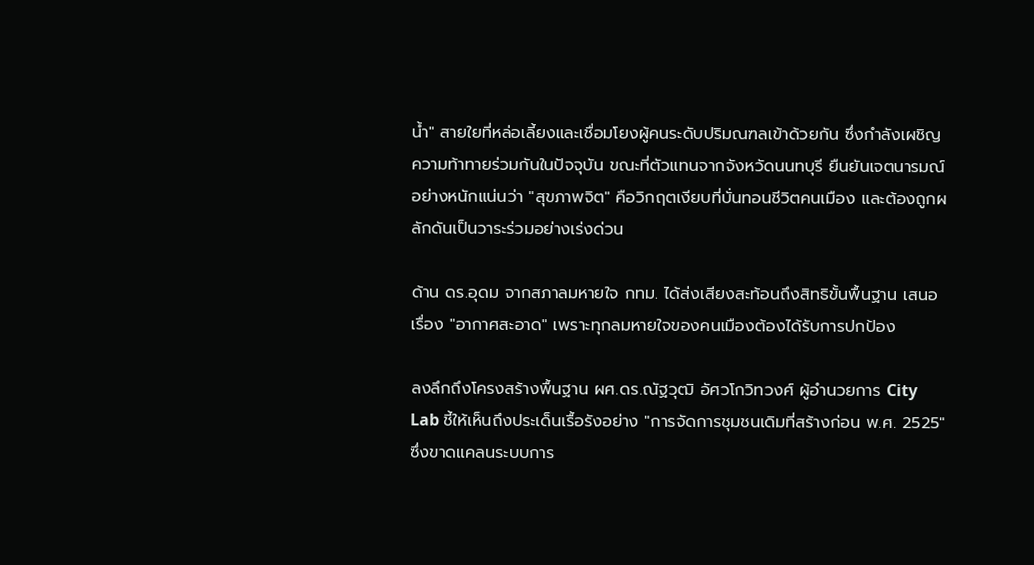น้ำ" สายใยที่หล่อเลี้ยงและเชื่อมโยงผู้คนระดับปริมณฑลเข้าด้วยกัน ซึ่งกำลังเผชิญความท้าทายร่วมกันในปัจจุบัน ขณะที่ตัวแทนจากจังหวัดนนทบุรี ยืนยันเจตนารมณ์อย่างหนักแน่นว่า "สุขภาพจิต" คือวิกฤตเงียบที่บั่นทอนชีวิตคนเมือง และต้องถูกผลักดันเป็นวาระร่วมอย่างเร่งด่วน

ด้าน ดร.อุดม จากสภาลมหายใจ กทม. ได้ส่งเสียงสะท้อนถึงสิทธิขั้นพื้นฐาน เสนอเรื่อง "อากาศสะอาด" เพราะทุกลมหายใจของคนเมืองต้องได้รับการปกป้อง

ลงลึกถึงโครงสร้างพื้นฐาน ผศ.ดร.ณัฐวุฒิ อัศวโกวิทวงศ์ ผู้อำนวยการ City Lab ชี้ให้เห็นถึงประเด็นเรื้อรังอย่าง "การจัดการชุมชนเดิมที่สร้างก่อน พ.ศ. 2525" ซึ่งขาดแคลนระบบการ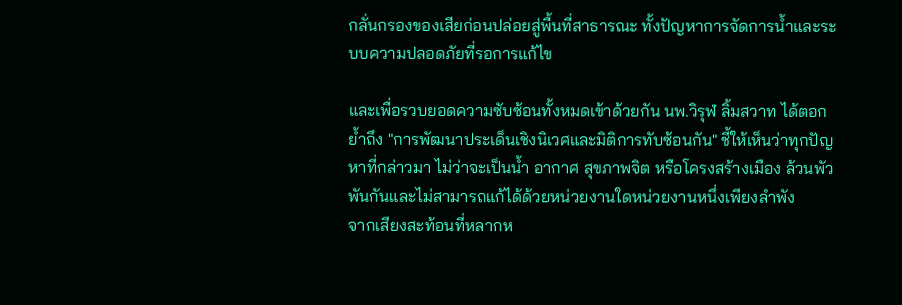กลั่นกรองของเสียก่อนปล่อยสู่พื้นที่สาธารณะ ทั้งปัญหาการจัดการน้ำและระบบความปลอดภัยที่รอการแก้ไข

และเพื่อรวบยอดความซับซ้อนทั้งหมดเข้าด้วยกัน นพ.วิรุฬ ลิ้มสวาท ได้ตอกย้ำถึง "การพัฒนาประเด็นเชิงนิเวศและมิติการทับซ้อนกัน" ชี้ให้เห็นว่าทุกปัญหาที่กล่าวมา ไม่ว่าจะเป็นน้ำ อากาศ สุขภาพจิต หรือโครงสร้างเมือง ล้วนพัวพันกันและไม่สามารถแก้ได้ด้วยหน่วยงานใดหน่วยงานหนึ่งเพียงลำพัง
จากเสียงสะท้อนที่หลากห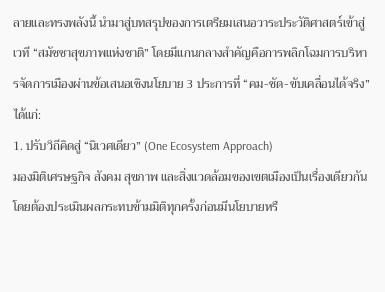ลายและทรงพลังนี้ นำมาสู่บทสรุปของการเตรียมเสนอวาระประวัติศาสตร์เข้าสู่เวที “สมัชชาสุขภาพแห่งชาติ” โดยมีแกนกลางสำคัญคือการพลิกโฉมการบริหารจัดการเมืองผ่านข้อเสนอเชิงนโยบาย 3 ประการที่ “คม-ชัด-ขับเคลื่อนได้จริง” ได้แก่:
1. ปรับวิถีคิดสู่ “นิเวศเดียว” (One Ecosystem Approach)
มองมิติเศรษฐกิจ สังคม สุขภาพ และสิ่งแวดล้อมของเขตเมืองเป็นเรื่องเดียวกัน โดยต้องประเมินผลกระทบข้ามมิติทุกครั้งก่อนมีนโยบายหรื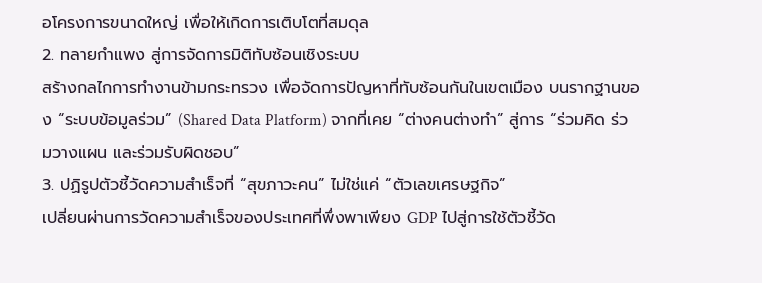อโครงการขนาดใหญ่ เพื่อให้เกิดการเติบโตที่สมดุล
2. ทลายกำแพง สู่การจัดการมิติทับซ้อนเชิงระบบ
สร้างกลไกการทำงานข้ามกระทรวง เพื่อจัดการปัญหาที่ทับซ้อนกันในเขตเมือง บนรากฐานของ “ระบบข้อมูลร่วม” (Shared Data Platform) จากที่เคย “ต่างคนต่างทำ” สู่การ “ร่วมคิด ร่วมวางแผน และร่วมรับผิดชอบ”
3. ปฏิรูปตัวชี้วัดความสำเร็จที่ “สุขภาวะคน” ไม่ใช่แค่ “ตัวเลขเศรษฐกิจ”
เปลี่ยนผ่านการวัดความสำเร็จของประเทศที่พึ่งพาเพียง GDP ไปสู่การใช้ตัวชี้วัด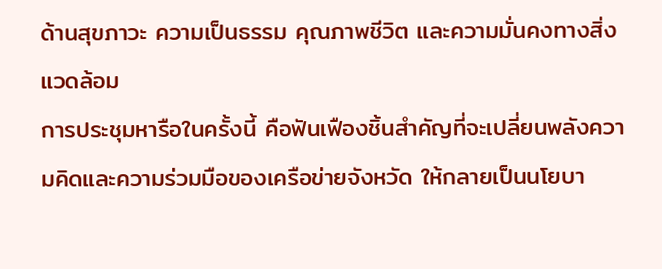ด้านสุขภาวะ ความเป็นธรรม คุณภาพชีวิต และความมั่นคงทางสิ่งแวดล้อม
การประชุมหารือในครั้งนี้ คือฟันเฟืองชิ้นสำคัญที่จะเปลี่ยนพลังความคิดและความร่วมมือของเครือข่ายจังหวัด ให้กลายเป็นนโยบา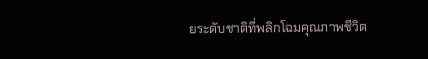ยระดับชาติที่พลิกโฉมคุณภาพชีวิต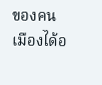ของคนเมืองได้อ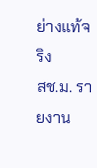ย่างแท้จริง
สช.ม. รายงาน